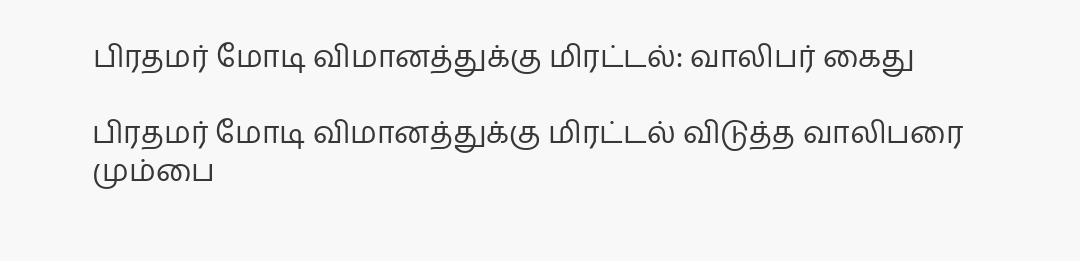பிரதமர் மோடி விமானத்துக்கு மிரட்டல்: வாலிபர் கைது

பிரதமர் மோடி விமானத்துக்கு மிரட்டல் விடுத்த வாலிபரை மும்பை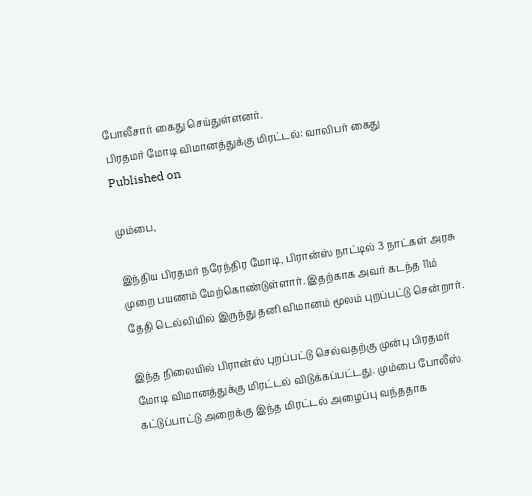போலீசார் கைது செய்துள்ளனர்.
பிரதமர் மோடி விமானத்துக்கு மிரட்டல்: வாலிபர் கைது
Published on

மும்பை,

இந்திய பிரதமர் நரேந்திர மோடி, பிரான்ஸ் நாட்டில் 3 நாட்கள் அரசு முறை பயணம் மேற்கொண்டுள்ளார். இதற்காக அவர் கடந்த 11ம் தேதி டெல்லியில் இருந்து தனி விமானம் மூலம் புறப்பட்டு சென்றார்.

இந்த நிலையில் பிரான்ஸ் புறப்பட்டு செல்வதற்கு முன்பு பிரதமர் மோடி விமானத்துக்கு மிரட்டல் விடுக்கப்பட்டது. மும்பை போலீஸ் கட்டுப்பாட்டு அறைக்கு இந்த மிரட்டல் அழைப்பு வந்ததாக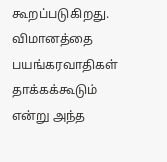கூறப்படுகிறது. விமானத்தை பயங்கரவாதிகள் தாக்கக்கூடும் என்று அந்த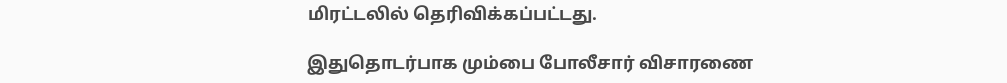மிரட்டலில் தெரிவிக்கப்பட்டது.

இதுதொடர்பாக மும்பை போலீசார் விசாரணை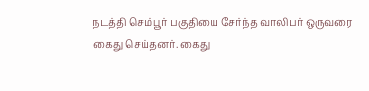நடத்தி செம்பூர் பகுதியை சேர்ந்த வாலிபர் ஒருவரை கைது செய்தனர். கைது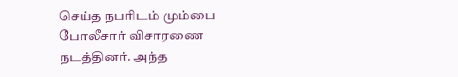செய்த நபரிடம் மும்பை போலீசார் விசாரணை நடத்தினர். அந்த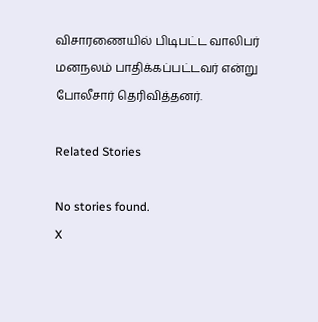விசாரணையில் பிடிபட்ட வாலிபர் மனநலம் பாதிக்கப்பட்டவர் என்று போலீசார் தெரிவித்தனர்.

Related Stories

No stories found.
X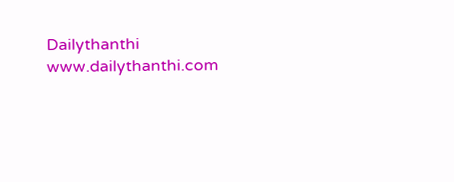Dailythanthi
www.dailythanthi.com